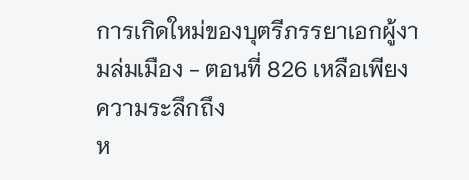การเกิดใหม่ของบุตรีภรรยาเอกผู้งามล่มเมือง - ตอนที่ 826 เหลือเพียงความระลึกถึง
ห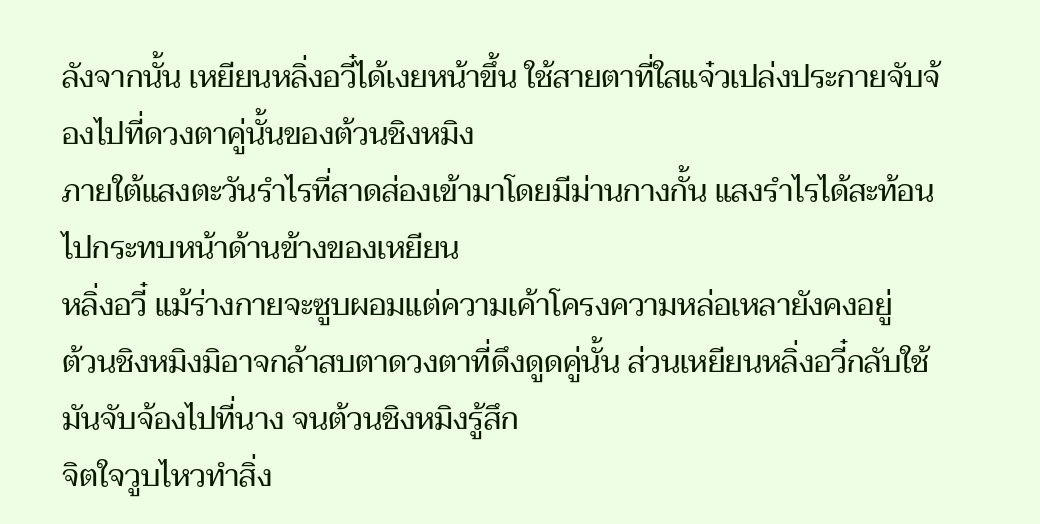ลังจากนั้น เหยียนหลิ่งอวี๋ได้เงยหน้าขึ้น ใช้สายตาที่ใสแจ๋วเปล่งประกายจับจ้องไปที่ดวงตาคู่นั้นของต้วนชิงหมิง
ภายใต้แสงตะวันรำไรที่สาดส่องเข้ามาโดยมีม่านกางกั้น แสงรำไรได้สะท้อนไปกระทบหน้าด้านข้างของเหยียน
หลิ่งอวี๋ แม้ร่างกายจะซูบผอมแต่ความเค้าโครงความหล่อเหลายังคงอยู่
ต้วนชิงหมิงมิอาจกล้าสบตาดวงตาที่ดึงดูดคู่นั้น ส่วนเหยียนหลิ่งอวี๋กลับใช้มันจับจ้องไปที่นาง จนต้วนชิงหมิงรู้สึก
จิตใจวูบไหวทำสิ่ง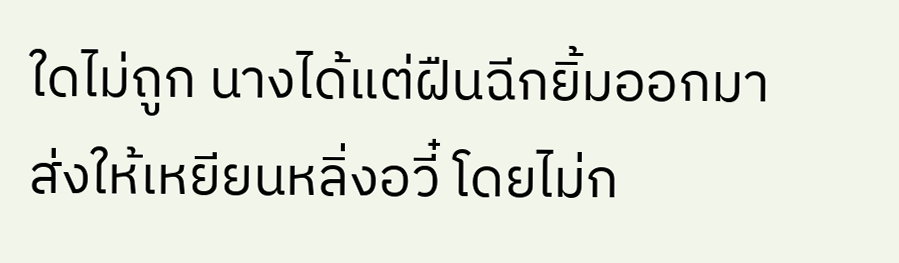ใดไม่ถูก นางได้แต่ฝืนฉีกยิ้มออกมาส่งให้เหยียนหลิ่งอวี๋ โดยไม่ก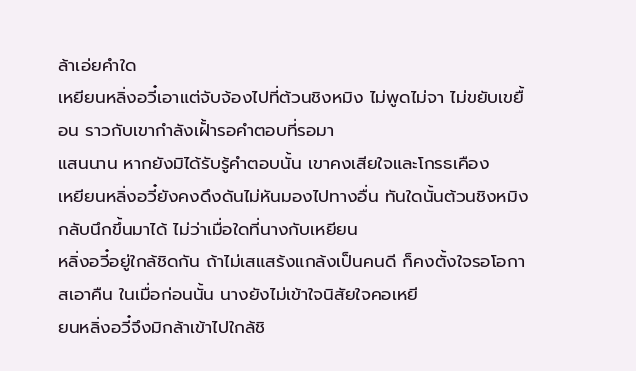ล้าเอ่ยคำใด
เหยียนหลิ่งอวี๋เอาแต่จับจ้องไปที่ต้วนชิงหมิง ไม่พูดไม่จา ไม่ขยับเขยื้อน ราวกับเขากำลังเฝั้ารอคำตอบที่รอมา
แสนนาน หากยังมิได้รับรู้คำตอบนั้น เขาคงเสียใจและโกรธเคือง
เหยียนหลิ่งอวี๋ยังคงดึงดันไม่หันมองไปทางอื่น ทันใดนั้นต้วนชิงหมิงกลับนึกขึ้นมาได้ ไม่ว่าเมื่อใดที่นางกับเหยียน
หลิ่งอวี๋อยู่ใกล้ชิดกัน ถ้าไม่เสแสร้งแกล้งเป็นคนดี ก็คงตั้งใจรอโอกาสเอาคืน ในเมื่อก่อนนั้น นางยังไม่เข้าใจนิสัยใจคอเหยี
ยนหลิ่งอวี๋จึงมิกล้าเข้าไปใกล้ชิ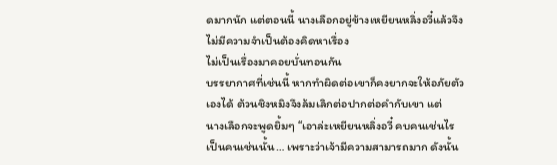ดมากนัก แต่ตอนนี้ นางเลือกอยู่ข้างเหยียนหลิ่งอวี๋แล้วจึงไม่มีความจำเป็นต้องคิดหาเรื่อง
ไม่เป็นเรื่องมาคอยบั่นทอนกัน
บรรยากาศที่เช่นนี้ หากทำผิดต่อเขาก็คงยากจะให้อภัยตัวเองได้ ต้วนชิงหมิงจึงล้มเลิกต่อปากต่อคำกับเขา แต่
นางเลือกจะพูดยิ้มๆ “เอาล่ะเหยียนหลิ่งอวี๋ คบคนเช่นไร เป็นคนเช่นนั้น… เพราะว่าเจ้ามีความสามารถมาก ดังนั้น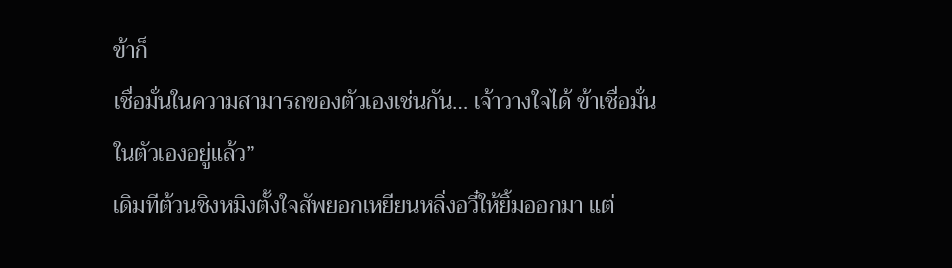ข้าก็
เชื่อมั่นในความสามารถของตัวเองเช่นกัน… เจ้าวางใจได้ ข้าเชื่อมั่นในตัวเองอยู่แล้ว”
เดิมทีต้วนชิงหมิงตั้งใจสัพยอกเหยียนหลิ่งอวี๋ให้ยิ้มออกมา แต่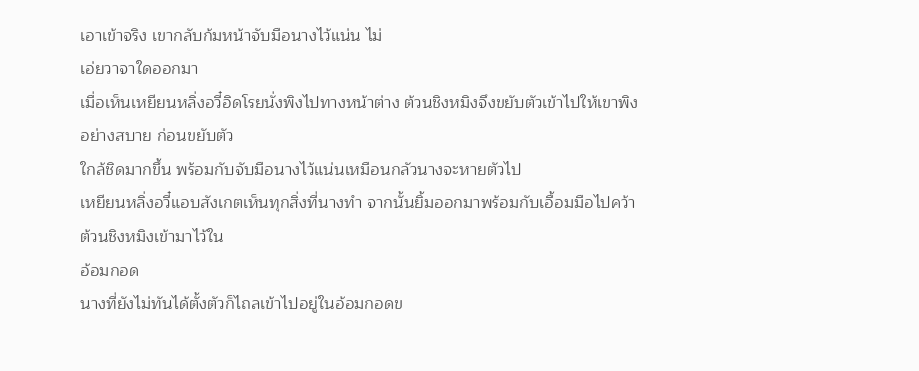เอาเข้าจริง เขากลับก้มหน้าจับมือนางไว้แน่น ไม่
เอ่ยวาจาใดออกมา
เมื่อเห็นเหยียนหลิ่งอวี๋อิดโรยนั่งพิงไปทางหน้าต่าง ต้วนชิงหมิงจึงขยับตัวเข้าไปให้เขาพิงอย่างสบาย ก่อนขยับตัว
ใกล้ชิดมากขึ้น พร้อมกับจับมือนางไว้แน่นเหมือนกลัวนางจะหายตัวไป
เหยียนหลิ่งอวี๋แอบสังเกตเห็นทุกสิ่งที่นางทำ จากนั้นยิ้มออกมาพร้อมกับเอื้อมมือไปคว้าต้วนชิงหมิงเข้ามาไว้ใน
อ้อมกอด
นางที่ยังไม่ทันได้ตั้งตัวก็ไถลเข้าไปอยู่ในอ้อมกอดข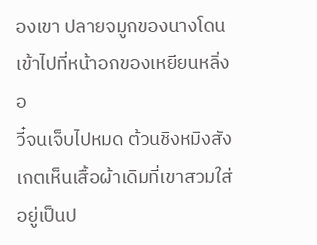องเขา ปลายจมูกของนางโดนเข้าไปที่หน้าอกของเหยียนหลิ่งอ
วี๋จนเจ็บไปหมด ต้วนชิงหมิงสังเกตเห็นเสื้อผ้าเดิมที่เขาสวมใส่อยู่เป็นป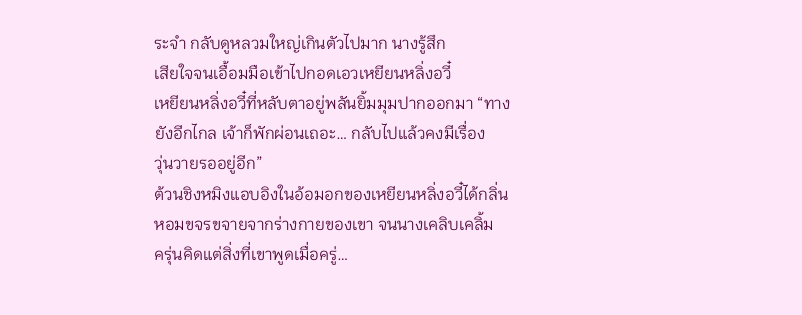ระจำ กลับดูหลวมใหญ่เกินตัวไปมาก นางรู้สึก
เสียใจจนเอื้อมมือเข้าไปกอดเอวเหยียนหลิ่งอวี๋
เหยียนหลิ่งอวี๋ที่หลับตาอยู่พลันยิ้มมุมปากออกมา “ทางยังอีกไกล เจ้าก็พักผ่อนเถอะ… กลับไปแล้วคงมีเรื่อง
วุ่นวายรออยู่อีก”
ต้วนชิงหมิงแอบอิงในอ้อมอกของเหยียนหลิ่งอวี๋ได้กลิ่นหอมขจรขจายจากร่างกายของเขา จนนางเคลิบเคลิ้ม
ครุ่นคิดแต่สิ่งที่เขาพูดเมื่อครู่…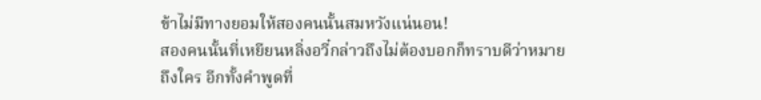ข้าไม่มีทางยอมให้สองคนนั้นสมหวังแน่นอน!
สองคนนั้นที่เหยียนหลิ่งอวี๋กล่าวถึงไม่ต้องบอกก็ทราบดีว่าหมายถึงใคร อีกทั้งคำพูดที่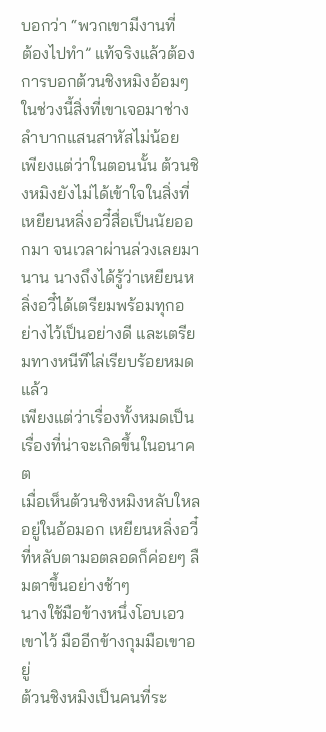บอกว่า “พวกเขามีงานที่
ต้องไปทำ” แท้จริงแล้วต้องการบอกต้วนชิงหมิงอ้อมๆ ในช่วงนี้สิ่งที่เขาเจอมาช่างลำบากแสนสาหัสไม่น้อย
เพียงแต่ว่าในตอนนั้น ต้วนชิงหมิงยังไม่ได้เข้าใจในสิ่งที่เหยียนหลิ่งอวี๋สื่อเป็นนัยออกมา จนเวลาผ่านล่วงเลยมา
นาน นางถึงได้รู้ว่าเหยียนหลิ่งอวี๋ได้เตรียมพร้อมทุกอย่างไว้เป็นอย่างดี และเตรียมทางหนีทีไล่เรียบร้อยหมดแล้ว
เพียงแต่ว่าเรื่องทั้งหมดเป็นเรื่องที่น่าจะเกิดขึ้นในอนาคต
เมื่อเห็นต้วนชิงหมิงหลับใหลอยู่ในอ้อมอก เหยียนหลิ่งอวี๋ที่หลับตามอตลอดก็ค่อยๆ ลืมตาขึ้นอย่างช้าๆ
นางใช้มือข้างหนึ่งโอบเอวเขาไว้ มืออีกข้างกุมมือเขาอยู่
ต้วนชิงหมิงเป็นคนที่ระ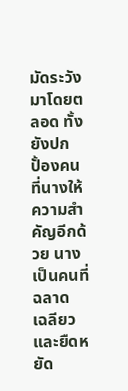มัดระวังมาโดยตลอด ทั้งยังปกปั้องคนที่นางให้ความสำคัญอีกด้วย นางเป็นคนที่ฉลาด
เฉลียวและยืดหยัด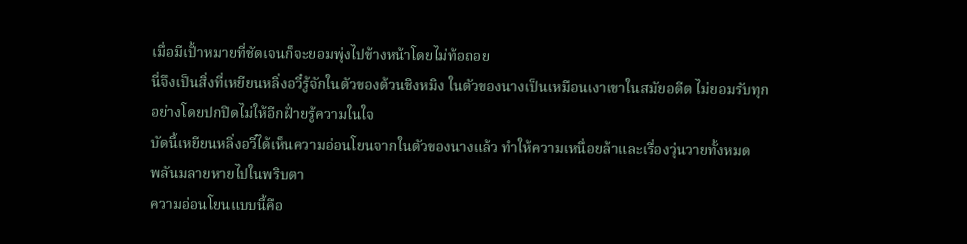เมื่อมีเปั้าหมายที่ชัดเจนก็จะยอมพุ่งไปข้างหน้าโดยไม่ท้อถอย
นี่จึงเป็นสิ่งที่เหยียนหลิ่งอวี๋รู้จักในตัวของต้วนชิงหมิง ในตัวของนางเป็นเหมือนเงาเขาในสมัยอดีต ไม่ยอมรับทุก
อย่างโดยปกปิดไม่ให้อีกฝั่ายรู้ความในใจ
บัดนี้เหยียนหลิ่งอวี๋ได้เห็นความอ่อนโยนจากในตัวของนางแล้ว ทำให้ความเหนื่อยล้าและเรื่องวุ่นวายทั้งหมด
พลันมลายหายไปในพริบตา
ความอ่อนโยนแบบนี้คือ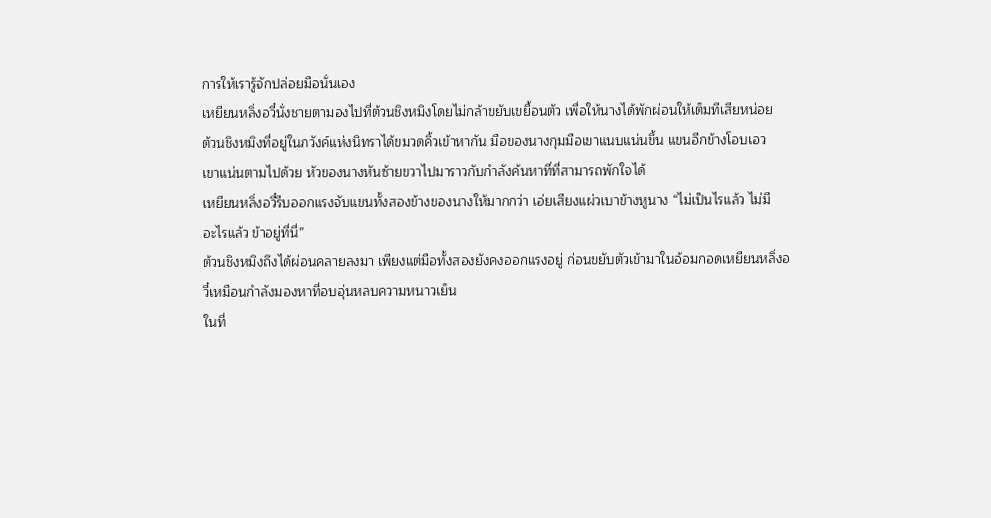การให้เรารู้จักปล่อยมือนั่นเอง
เหยียนหลิ่งอวี๋นั่งชายตามองไปที่ต้วนชิงหมิงโดยไม่กล้าขยับเขยื้อนตัว เพื่อให้นางได้พักผ่อนให้เต็มทีเสียหน่อย
ต้วนชิงหมิงที่อยู่ในภวังค์แห่งนิทราได้ขมวดคิ้วเข้าหากัน มือของนางกุมมือเขาแนบแน่นขึ้น แขนอีกข้างโอบเอว
เขาแน่นตามไปด้วย หัวของนางหันซ้ายขวาไปมาราวกับกำลังค้นหาที่ที่สามารถพักใจได้
เหยียนหลิ่งอวี๋รีบออกแรงจับแขนทั้งสองข้างของนางให้มากกว่า เอ่ยเสียงแผ่วเบาข้างหูนาง “ไม่เป็นไรแล้ว ไม่มี
อะไรแล้ว ข้าอยู่ที่นี่”
ต้วนชิงหมิงถึงได้ผ่อนคลายลงมา เพียงแต่มือทั้งสองยังคงออกแรงอยู่ ก่อนขยับตัวเข้ามาในอ้อมกอดเหยียนหลิ่งอ
วี๋เหมือนกำลังมองหาที่อบอุ่นหลบความหนาวเย็น
ในที่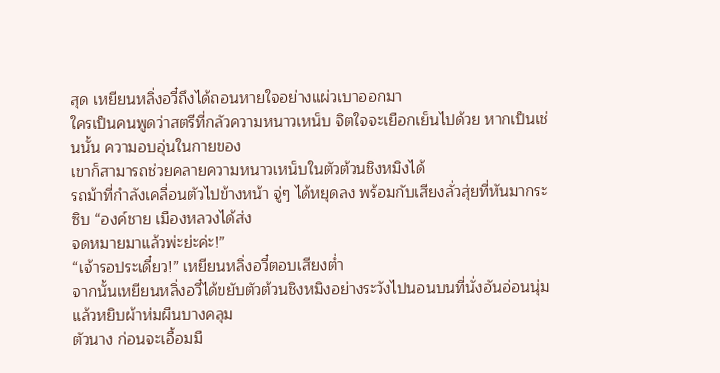สุด เหยียนหลิ่งอวี๋ถึงได้ถอนหายใจอย่างแผ่วเบาออกมา
ใครเป็นคนพูดว่าสตรีที่กลัวความหนาวเหน็บ จิตใจจะเยือกเย็นไปด้วย หากเป็นเช่นนั้น ความอบอุ่นในกายของ
เขาก็สามารถช่วยคลายความหนาวเหน็บในตัวต้วนชิงหมิงได้
รถม้าที่กำลังเคลื่อนตัวไปข้างหน้า จู่ๆ ได้หยุดลง พร้อมกับเสียงลั่วสุ่ยที่หันมากระซิบ “องค์ชาย เมืองหลวงได้ส่ง
จดหมายมาแล้วพ่ะย่ะค่ะ!”
“เจ้ารอประเดี๋ยว!” เหยียนหลิ่งอวี๋ตอบเสียงตํ่า
จากนั้นเหยียนหลิ่งอวี๋ได้ขยับตัวต้วนชิงหมิงอย่างระวังไปนอนบนที่นั่งอันอ่อนนุ่ม แล้วหยิบผ้าห่มผืนบางคลุม
ตัวนาง ก่อนจะเอื้อมมื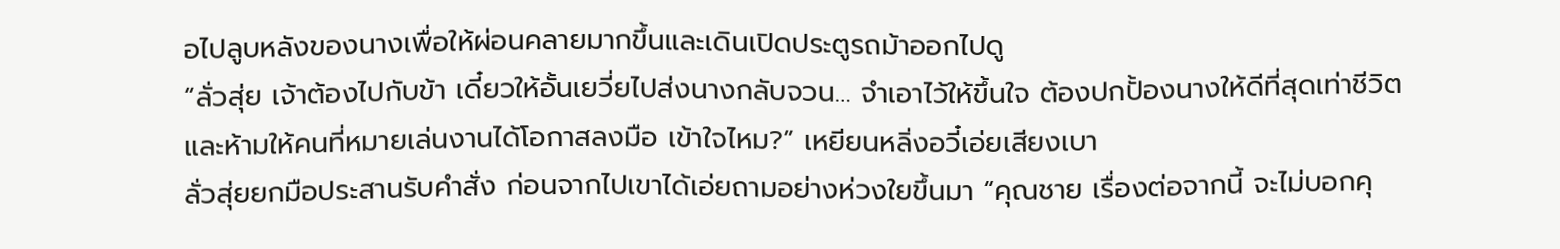อไปลูบหลังของนางเพื่อให้ผ่อนคลายมากขึ้นและเดินเปิดประตูรถม้าออกไปดู
“ลั่วสุ่ย เจ้าต้องไปกับข้า เดี๋ยวให้อั้นเยวี่ยไปส่งนางกลับจวน… จำเอาไว้ให้ขึ้นใจ ต้องปกปั้องนางให้ดีที่สุดเท่าชีวิต
และห้ามให้คนที่หมายเล่นงานได้โอกาสลงมือ เข้าใจไหม?” เหยียนหลิ่งอวี๋เอ่ยเสียงเบา
ลั่วสุ่ยยกมือประสานรับคำสั่ง ก่อนจากไปเขาได้เอ่ยถามอย่างห่วงใยขึ้นมา “คุณชาย เรื่องต่อจากนี้ จะไม่บอกคุ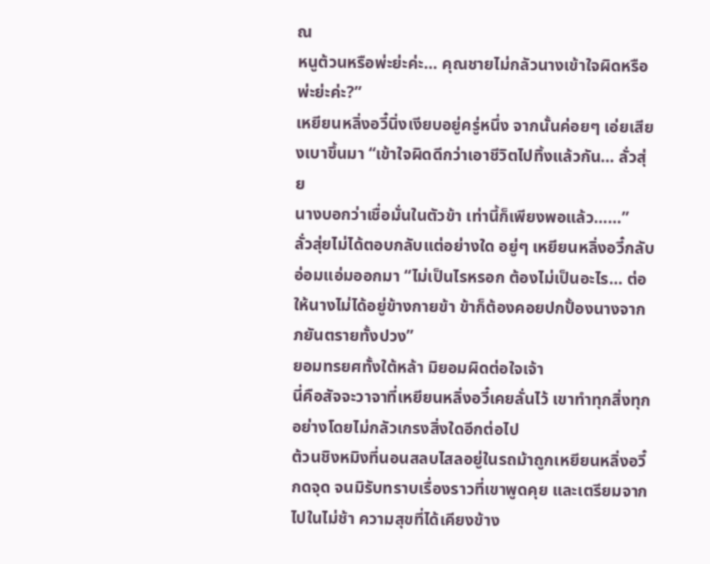ณ
หนูต้วนหรือพ่ะย่ะค่ะ… คุณชายไม่กลัวนางเข้าใจผิดหรือพ่ะย่ะค่ะ?”
เหยียนหลิ่งอวี๋นิ่งเงียบอยู่ครู่หนึ่ง จากนั้นค่อยๆ เอ่ยเสียงเบาขึ้นมา “เข้าใจผิดดีกว่าเอาชีวิตไปทิ้งแล้วกัน… ลั่วสุ่ย
นางบอกว่าเชื่อมั่นในตัวข้า เท่านี้ก็เพียงพอแล้ว……”
ลั่วสุ่ยไม่ได้ตอบกลับแต่อย่างใด อยู่ๆ เหยียนหลิ่งอวี๋กลับอ่อมแอ่มออกมา “ไม่เป็นไรหรอก ต้องไม่เป็นอะไร… ต่อ
ให้นางไม่ได้อยู่ข้างกายข้า ข้าก็ต้องคอยปกปั้องนางจากภยันตรายทั้งปวง”
ยอมทรยศทั้งใต้หล้า มิยอมผิดต่อใจเจ้า
นี่คือสัจจะวาจาที่เหยียนหลิ่งอวี๋เคยลั่นไว้ เขาทำทุกสิ่งทุกอย่างโดยไม่กลัวเกรงสิ่งใดอีกต่อไป
ต้วนชิงหมิงที่นอนสลบไสลอยู่ในรถม้าถูกเหยียนหลิ่งอวี๋กดจุด จนมิรับทราบเรื่องราวที่เขาพูดคุย และเตรียมจาก
ไปในไม่ช้า ความสุขที่ได้เคียงข้าง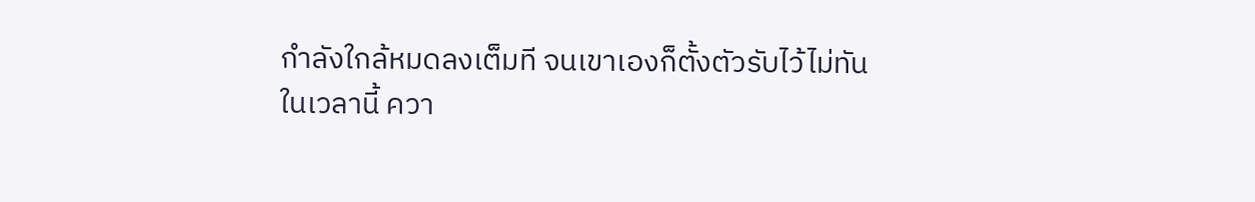กำลังใกล้หมดลงเต็มที จนเขาเองก็ตั้งตัวรับไว้ไม่ทัน
ในเวลานี้ ควา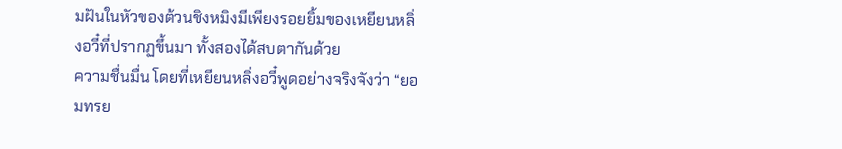มฝันในหัวของต้วนชิงหมิงมีเพียงรอยยิ้มของเหยียนหลิ่งอวี๋ที่ปรากฏขึ้นมา ทั้งสองได้สบตากันด้วย
ความชื่นมื่น โดยที่เหยียนหลิ่งอวี๋พูดอย่างจริงจังว่า “ยอมทรย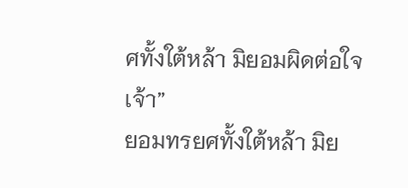ศทั้งใต้หล้า มิยอมผิดต่อใจเจ้า”
ยอมทรยศทั้งใต้หล้า มิย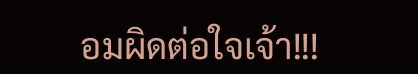อมผิดต่อใจเจ้า!!!